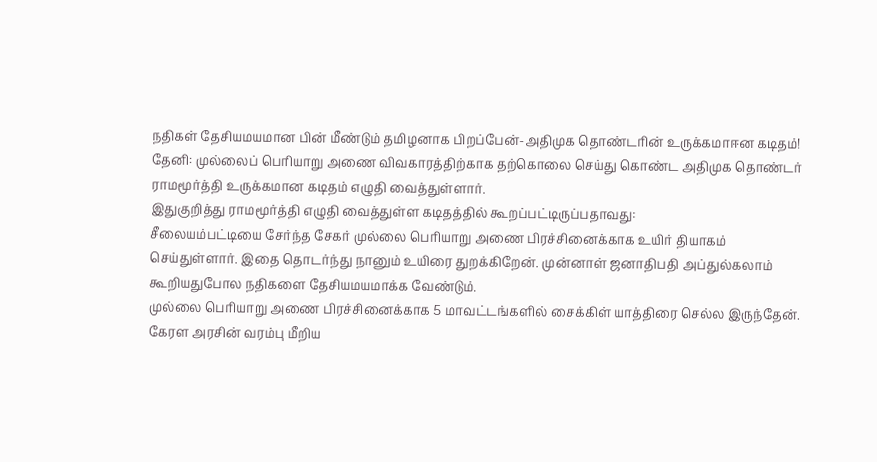நதிகள் தேசியமயமான பின் மீண்டும் தமிழனாக பிறப்பேன்-அதிமுக தொண்டரின் உருக்கமாஈன கடிதம்!
தேனி: முல்லைப் பெரியாறு அணை விவகாரத்திற்காக தற்கொலை செய்து கொண்ட அதிமுக தொண்டர் ராமமூர்த்தி உருக்கமான கடிதம் எழுதி வைத்துள்ளார்.
இதுகுறித்து ராமமூர்த்தி எழுதி வைத்துள்ள கடிதத்தில் கூறப்பட்டிருப்பதாவது:
சீலையம்பட்டியை சேர்ந்த சேகர் முல்லை பெரியாறு அணை பிரச்சினைக்காக உயிர் தியாகம் செய்துள்ளார். இதை தொடர்ந்து நானும் உயிரை துறக்கிறேன். முன்னாள் ஜனாதிபதி அப்துல்கலாம் கூறியதுபோல நதிகளை தேசியமயமாக்க வேண்டும்.
முல்லை பெரியாறு அணை பிரச்சினைக்காக 5 மாவட்டங்களில் சைக்கிள் யாத்திரை செல்ல இருந்தேன். கேரள அரசின் வரம்பு மீறிய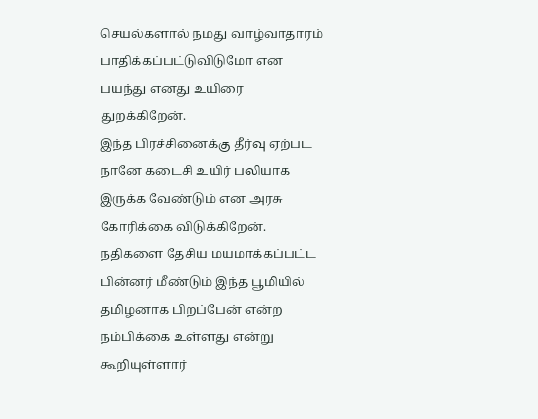செயல்களால் நமது வாழ்வாதாரம் பாதிக்கப்பட்டுவிடுமோ என பயந்து எனது உயிரை துறக்கிறேன்.
இந்த பிரச்சினைக்கு தீர்வு ஏற்பட நானே கடைசி உயிர் பலியாக இருக்க வேண்டும் என அரசு கோரிக்கை விடுக்கிறேன். நதிகளை தேசிய மயமாக்கப்பட்ட பின்னர் மீண்டும் இந்த பூமியில் தமிழனாக பிறப்பேன் என்ற நம்பிக்கை உள்ளது என்று கூறியுள்ளார்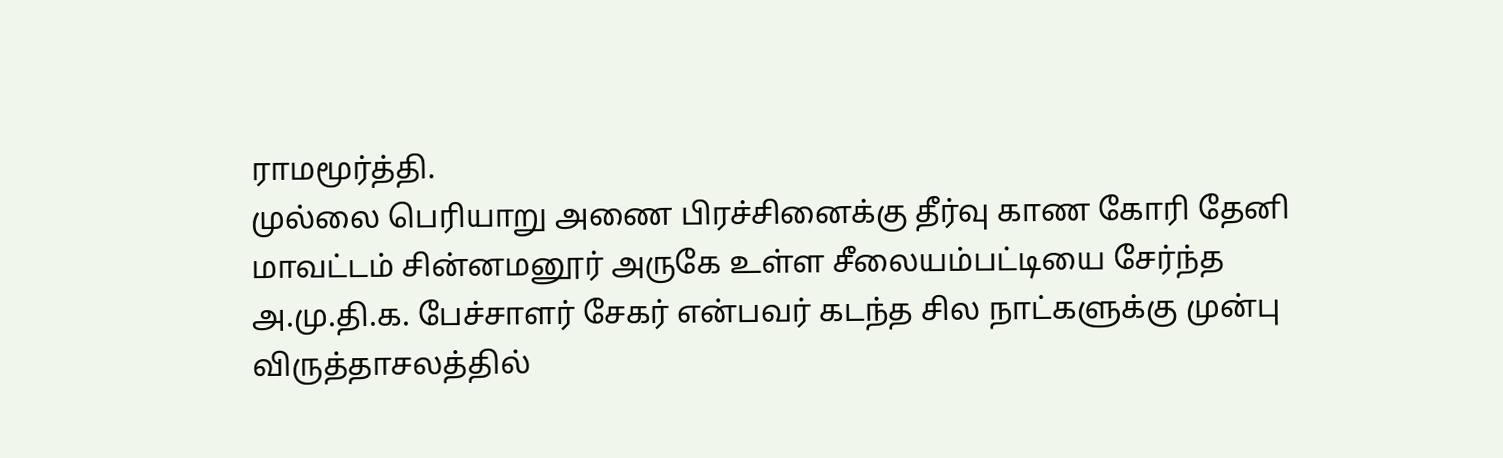ராமமூர்த்தி.
முல்லை பெரியாறு அணை பிரச்சினைக்கு தீர்வு காண கோரி தேனி மாவட்டம் சின்னமனூர் அருகே உள்ள சீலையம்பட்டியை சேர்ந்த அ.மு.தி.க. பேச்சாளர் சேகர் என்பவர் கடந்த சில நாட்களுக்கு முன்பு விருத்தாசலத்தில்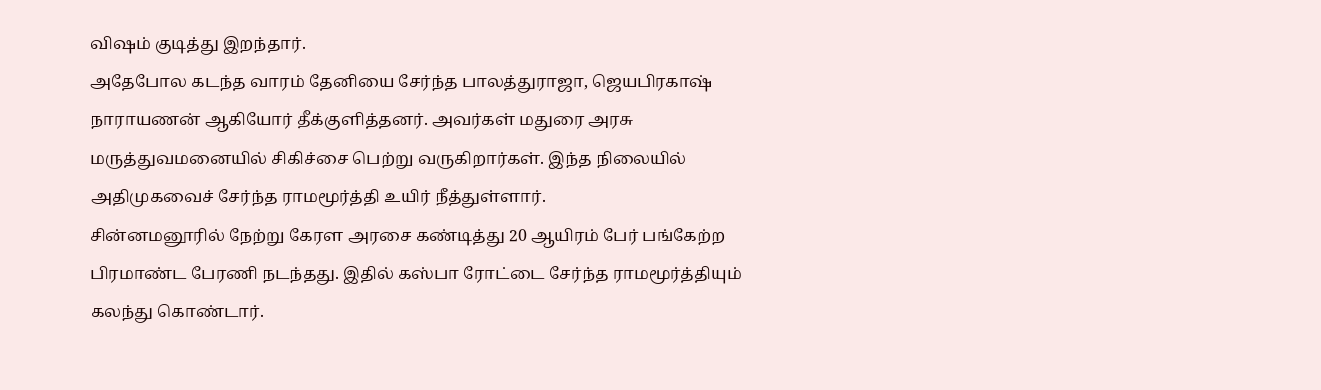விஷம் குடித்து இறந்தார்.
அதேபோல கடந்த வாரம் தேனியை சேர்ந்த பாலத்துராஜா, ஜெயபிரகாஷ் நாராயணன் ஆகியோர் தீக்குளித்தனர். அவர்கள் மதுரை அரசு மருத்துவமனையில் சிகிச்சை பெற்று வருகிறார்கள். இந்த நிலையில் அதிமுகவைச் சேர்ந்த ராமமூர்த்தி உயிர் நீத்துள்ளார்.
சின்னமனூரில் நேற்று கேரள அரசை கண்டித்து 20 ஆயிரம் பேர் பங்கேற்ற பிரமாண்ட பேரணி நடந்தது. இதில் கஸ்பா ரோட்டை சேர்ந்த ராமமூர்த்தியும் கலந்து கொண்டார்.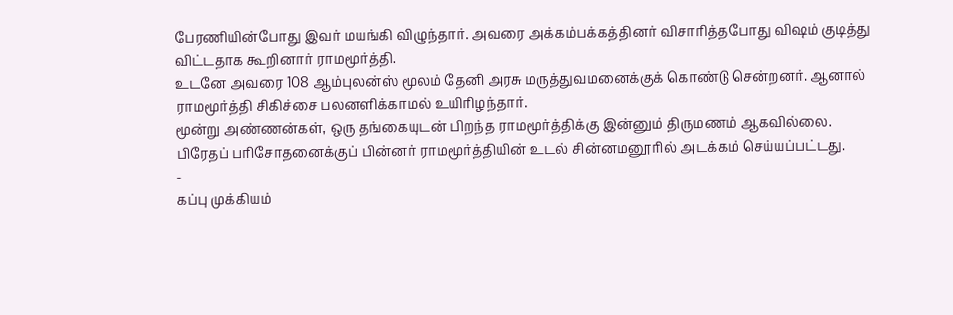பேரணியின்போது இவர் மயங்கி விழுந்தார். அவரை அக்கம்பக்கத்தினர் விசாரித்தபோது விஷம் குடித்து விட்டதாக கூறினார் ராமமூர்த்தி.
உடனே அவரை 108 ஆம்புலன்ஸ் மூலம் தேனி அரசு மருத்துவமனைக்குக் கொண்டு சென்றனர். ஆனால் ராமமூர்த்தி சிகிச்சை பலனளிக்காமல் உயிரிழந்தார்.
மூன்று அண்ணன்கள், ஒரு தங்கையுடன் பிறந்த ராமமூர்த்திக்கு இன்னும் திருமணம் ஆகவில்லை.
பிரேதப் பரிசோதனைக்குப் பின்னர் ராமமூர்த்தியின் உடல் சின்னமனூரில் அடக்கம் செய்யப்பட்டது.
-
கப்பு முக்கியம்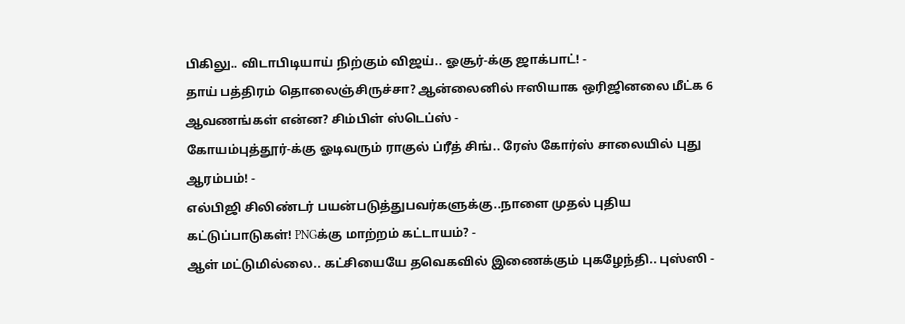பிகிலு.. விடாபிடியாய் நிற்கும் விஜய்.. ஓசூர்-க்கு ஜாக்பாட்! -
தாய் பத்திரம் தொலைஞ்சிருச்சா? ஆன்லைனில் ஈஸியாக ஒரிஜினலை மீட்க 6 ஆவணங்கள் என்ன? சிம்பிள் ஸ்டெப்ஸ் -
கோயம்புத்தூர்-க்கு ஓடிவரும் ராகுல் ப்ரீத் சிங்.. ரேஸ் கோர்ஸ் சாலையில் புது ஆரம்பம்! -
எல்பிஜி சிலிண்டர் பயன்படுத்துபவர்களுக்கு..நாளை முதல் புதிய கட்டுப்பாடுகள்! PNGக்கு மாற்றம் கட்டாயம்? -
ஆள் மட்டுமில்லை.. கட்சியையே தவெகவில் இணைக்கும் புகழேந்தி.. புஸ்ஸி -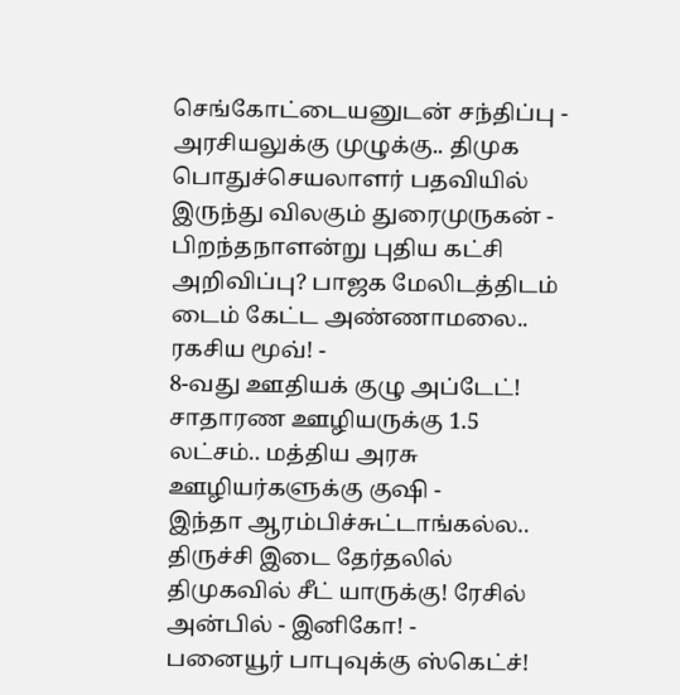செங்கோட்டையனுடன் சந்திப்பு -
அரசியலுக்கு முழுக்கு.. திமுக பொதுச்செயலாளர் பதவியில் இருந்து விலகும் துரைமுருகன் -
பிறந்தநாளன்று புதிய கட்சி அறிவிப்பு? பாஜக மேலிடத்திடம் டைம் கேட்ட அண்ணாமலை.. ரகசிய மூவ்! -
8-வது ஊதியக் குழு அப்டேட்! சாதாரண ஊழியருக்கு 1.5 லட்சம்.. மத்திய அரசு ஊழியர்களுக்கு குஷி -
இந்தா ஆரம்பிச்சுட்டாங்கல்ல.. திருச்சி இடை தேர்தலில் திமுகவில் சீட் யாருக்கு! ரேசில் அன்பில் - இனிகோ! -
பனையூர் பாபுவுக்கு ஸ்கெட்ச்!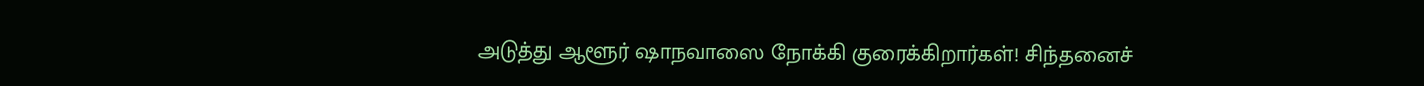அடுத்து ஆளூர் ஷாநவாஸை நோக்கி குரைக்கிறார்கள்! சிந்தனைச்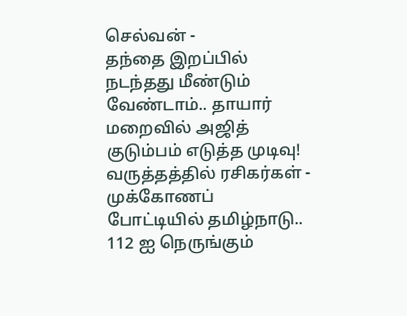செல்வன் -
தந்தை இறப்பில் நடந்தது மீண்டும் வேண்டாம்.. தாயார் மறைவில் அஜித் குடும்பம் எடுத்த முடிவு! வருத்தத்தில் ரசிகர்கள் -
முக்கோணப் போட்டியில் தமிழ்நாடு.. 112 ஐ நெருங்கும்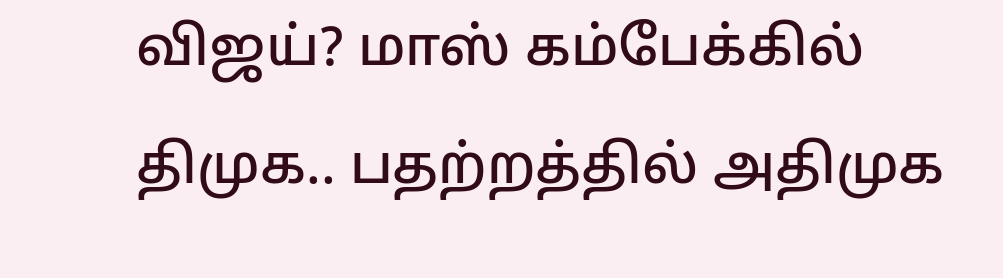விஜய்? மாஸ் கம்பேக்கில் திமுக.. பதற்றத்தில் அதிமுக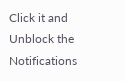Click it and Unblock the Notifications